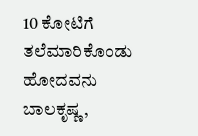10 ಕೋಟಿಗೆ ತಲೆಮಾರಿಕೊಂಡು ಹೋದವನು ಬಾಲಕೃಷ್ಣ,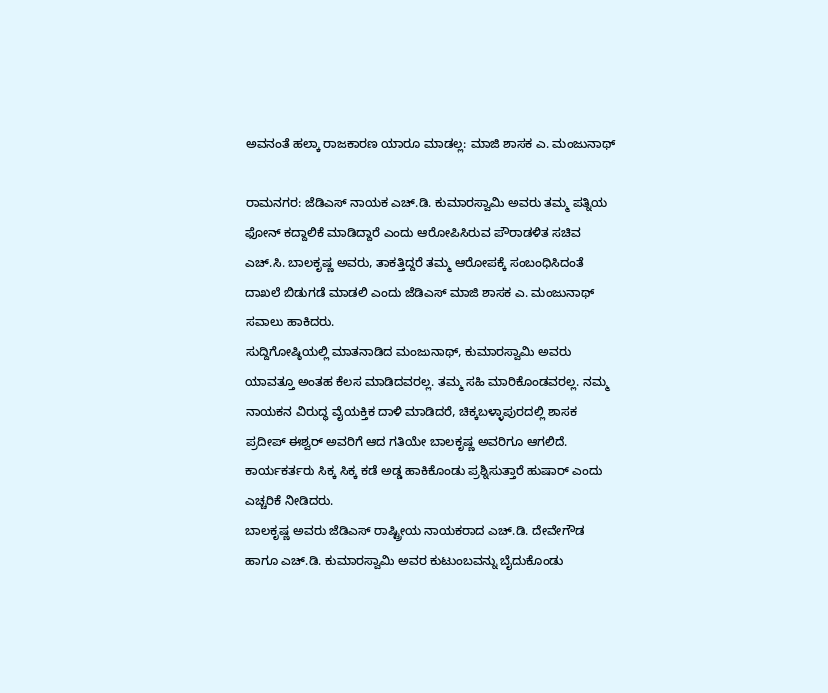ಅವನಂತೆ ಹಲ್ಕಾ ರಾಜಕಾರಣ ಯಾರೂ ಮಾಡಲ್ಲ: ಮಾಜಿ ಶಾಸಕ ಎ. ಮಂಜುನಾಥ್

ರಾಮನಗರ: ಜೆಡಿಎಸ್ ನಾಯಕ ಎಚ್.ಡಿ. ಕುಮಾರಸ್ವಾಮಿ ಅವರು ತಮ್ಮ ಪತ್ನಿಯ ಫೋನ್ ಕದ್ದಾಲಿಕೆ ಮಾಡಿದ್ದಾರೆ ಎಂದು ಆರೋಪಿಸಿರುವ ಪೌರಾಡಳಿತ ಸಚಿವ ಎಚ್.ಸಿ. ಬಾಲಕೃಷ್ಣ ಅವರು, ತಾಕತ್ತಿದ್ದರೆ ತಮ್ಮ ಆರೋಪಕ್ಕೆ ಸಂಬಂಧಿಸಿದಂತೆ ದಾಖಲೆ ಬಿಡುಗಡೆ ಮಾಡಲಿ ಎಂದು ಜೆಡಿಎಸ್ ಮಾಜಿ ಶಾಸಕ ಎ. ಮಂಜುನಾಥ್ ಸವಾಲು ಹಾಕಿದರು.
ಸುದ್ದಿಗೋಷ್ಠಿಯಲ್ಲಿ ಮಾತನಾಡಿದ ಮಂಜುನಾಥ್, ಕುಮಾರಸ್ವಾಮಿ ಅವರು ಯಾವತ್ತೂ ಅಂತಹ ಕೆಲಸ ಮಾಡಿದವರಲ್ಲ. ತಮ್ಮ ಸಹಿ ಮಾರಿಕೊಂಡವರಲ್ಲ. ನಮ್ಮ ನಾಯಕನ ವಿರುದ್ಧ ವೈಯಕ್ತಿಕ ದಾಳಿ ಮಾಡಿದರೆ, ಚಿಕ್ಕಬಳ್ಳಾಪುರದಲ್ಲಿ ಶಾಸಕ ಪ್ರದೀಪ್ ಈಶ್ವರ್ ಅವರಿಗೆ ಆದ ಗತಿಯೇ ಬಾಲಕೃಷ್ಣ ಅವರಿಗೂ ಆಗಲಿದೆ. ಕಾರ್ಯಕರ್ತರು ಸಿಕ್ಕ ಸಿಕ್ಕ ಕಡೆ ಅಡ್ಡ ಹಾಕಿಕೊಂಡು ಪ್ರಶ್ನಿಸುತ್ತಾರೆ ಹುಷಾರ್ ಎಂದು ಎಚ್ಚರಿಕೆ ನೀಡಿದರು.
ಬಾಲಕೃಷ್ಣ ಅವರು ಜೆಡಿಎಸ್ ರಾಷ್ಟ್ರೀಯ ನಾಯಕರಾದ ಎಚ್.ಡಿ. ದೇವೇಗೌಡ ಹಾಗೂ ಎಚ್.ಡಿ. ಕುಮಾರಸ್ವಾಮಿ ಅವರ ಕುಟುಂಬವನ್ನು ಬೈದುಕೊಂಡು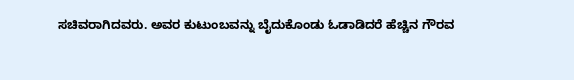ಸಚಿವರಾಗಿದವರು. ಅವರ ಕುಟುಂಬವನ್ನು ಬೈದುಕೊಂಡು ಓಡಾಡಿದರೆ ಹೆಚ್ಚಿನ ಗೌರವ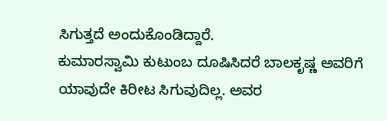ಸಿಗುತ್ತದೆ ಅಂದುಕೊಂಡಿದ್ದಾರೆ.
ಕುಮಾರಸ್ವಾಮಿ ಕುಟುಂಬ ದೂಷಿಸಿದರೆ ಬಾಲಕೃಷ್ಣ ಅವರಿಗೆ ಯಾವುದೇ ಕಿರೀಟ ಸಿಗುವುದಿಲ್ಲ. ಅವರ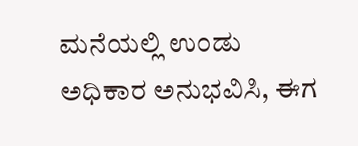ಮನೆಯಲ್ಲಿ ಉಂಡು ಅಧಿಕಾರ ಅನುಭವಿಸಿ, ಈಗ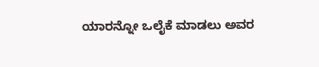ಯಾರನ್ನೋ ಒಲೈಕೆ ಮಾಡಲು ಅವರ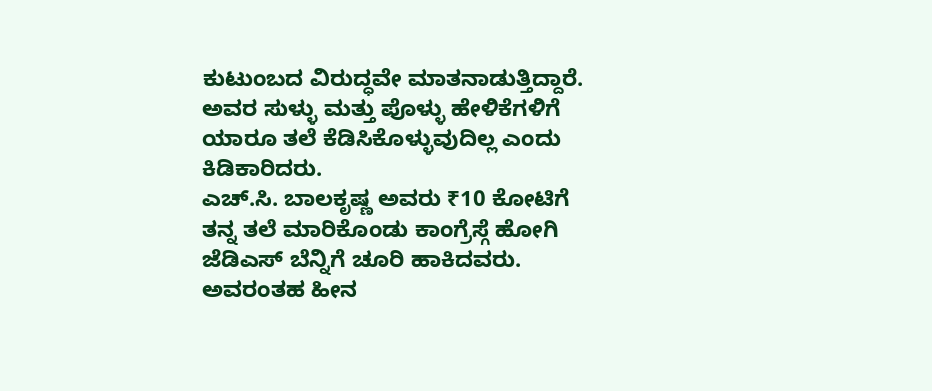ಕುಟುಂಬದ ವಿರುದ್ಧವೇ ಮಾತನಾಡುತ್ತಿದ್ದಾರೆ. ಅವರ ಸುಳ್ಳು ಮತ್ತು ಪೊಳ್ಳು ಹೇಳಿಕೆಗಳಿಗೆ ಯಾರೂ ತಲೆ ಕೆಡಿಸಿಕೊಳ್ಳುವುದಿಲ್ಲ ಎಂದು ಕಿಡಿಕಾರಿದರು.
ಎಚ್.ಸಿ. ಬಾಲಕೃಷ್ಣ ಅವರು ₹10 ಕೋಟಿಗೆ ತನ್ನ ತಲೆ ಮಾರಿಕೊಂಡು ಕಾಂಗ್ರೆಸ್ಗೆ ಹೋಗಿ ಜೆಡಿಎಸ್ ಬೆನ್ನಿಗೆ ಚೂರಿ ಹಾಕಿದವರು. ಅವರಂತಹ ಹೀನ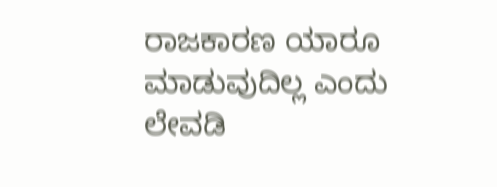ರಾಜಕಾರಣ ಯಾರೂ ಮಾಡುವುದಿಲ್ಲ ಎಂದು ಲೇವಡಿ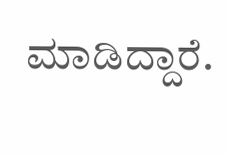ಮಾಡಿದ್ದಾರೆ.